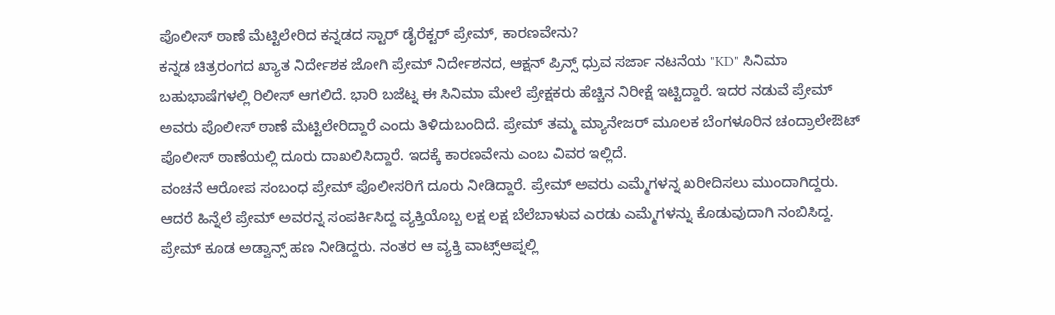ಪೊಲೀಸ್ ಠಾಣೆ ಮೆಟ್ಟಿಲೇರಿದ ಕನ್ನಡದ ಸ್ಟಾರ್ ಡೈರೆಕ್ಟರ್ ಪ್ರೇಮ್, ಕಾರಣವೇನು?
ಕನ್ನಡ ಚಿತ್ರರಂಗದ ಖ್ಯಾತ ನಿರ್ದೇಶಕ ಜೋಗಿ ಪ್ರೇಮ್ ನಿರ್ದೇಶನದ, ಆಕ್ಷನ್ ಪ್ರಿನ್ಸ್ ಧ್ರುವ ಸರ್ಜಾ ನಟನೆಯ "KD" ಸಿನಿಮಾ ಬಹುಭಾಷೆಗಳಲ್ಲಿ ರಿಲೀಸ್ ಆಗಲಿದೆ. ಭಾರಿ ಬಜೆಟ್ನ ಈ ಸಿನಿಮಾ ಮೇಲೆ ಪ್ರೇಕ್ಷಕರು ಹೆಚ್ಚಿನ ನಿರೀಕ್ಷೆ ಇಟ್ಟಿದ್ದಾರೆ. ಇದರ ನಡುವೆ ಪ್ರೇಮ್ ಅವರು ಪೊಲೀಸ್ ಠಾಣೆ ಮೆಟ್ಟಿಲೇರಿದ್ದಾರೆ ಎಂದು ತಿಳಿದುಬಂದಿದೆ. ಪ್ರೇಮ್ ತಮ್ಮ ಮ್ಯಾನೇಜರ್ ಮೂಲಕ ಬೆಂಗಳೂರಿನ ಚಂದ್ರಾಲೇಔಟ್ ಪೊಲೀಸ್ ಠಾಣೆಯಲ್ಲಿ ದೂರು ದಾಖಲಿಸಿದ್ದಾರೆ. ಇದಕ್ಕೆ ಕಾರಣವೇನು ಎಂಬ ವಿವರ ಇಲ್ಲಿದೆ.
ವಂಚನೆ ಆರೋಪ ಸಂಬಂಧ ಪ್ರೇಮ್ ಪೊಲೀಸರಿಗೆ ದೂರು ನೀಡಿದ್ದಾರೆ. ಪ್ರೇಮ್ ಅವರು ಎಮ್ಮೆಗಳನ್ನ ಖರೀದಿಸಲು ಮುಂದಾಗಿದ್ದರು. ಆದರೆ ಹಿನ್ನೆಲೆ ಪ್ರೇಮ್ ಅವರನ್ನ ಸಂಪರ್ಕಿಸಿದ್ದ ವ್ಯಕ್ತಿಯೊಬ್ಬ ಲಕ್ಷ ಲಕ್ಷ ಬೆಲೆಬಾಳುವ ಎರಡು ಎಮ್ಮೆಗಳನ್ನು ಕೊಡುವುದಾಗಿ ನಂಬಿಸಿದ್ದ. ಪ್ರೇಮ್ ಕೂಡ ಅಡ್ವಾನ್ಸ್ ಹಣ ನೀಡಿದ್ದರು. ನಂತರ ಆ ವ್ಯಕ್ತಿ ವಾಟ್ಸ್ಆಪ್ನಲ್ಲಿ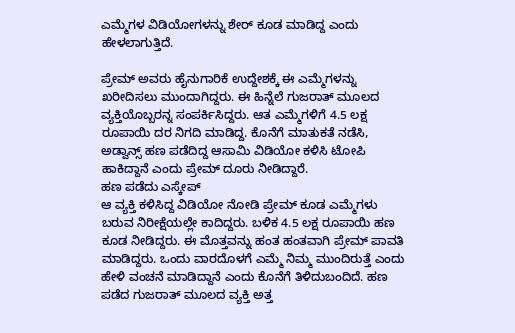ಎಮ್ಮೆಗಳ ವಿಡಿಯೋಗಳನ್ನು ಶೇರ್ ಕೂಡ ಮಾಡಿದ್ದ ಎಂದು ಹೇಳಲಾಗುತ್ತಿದೆ.

ಪ್ರೇಮ್ ಅವರು ಹೈನುಗಾರಿಕೆ ಉದ್ದೇಶಕ್ಕೆ ಈ ಎಮ್ಮೆಗಳನ್ನು ಖರೀದಿಸಲು ಮುಂದಾಗಿದ್ದರು. ಈ ಹಿನ್ನೆಲೆ ಗುಜರಾತ್ ಮೂಲದ ವ್ಯಕ್ತಿಯೊಬ್ಬರನ್ನ ಸಂಪರ್ಕಿಸಿದ್ದರು. ಆತ ಎಮ್ಮೆಗಳಿಗೆ 4.5 ಲಕ್ಷ ರೂಪಾಯಿ ದರ ನಿಗದಿ ಮಾಡಿದ್ದ. ಕೊನೆಗೆ ಮಾತುಕತೆ ನಡೆಸಿ, ಅಡ್ವಾನ್ಸ್ ಹಣ ಪಡೆದಿದ್ದ ಆಸಾಮಿ ವಿಡಿಯೋ ಕಳಿಸಿ ಟೋಪಿ ಹಾಕಿದ್ದಾನೆ ಎಂದು ಪ್ರೇಮ್ ದೂರು ನೀಡಿದ್ದಾರೆ.
ಹಣ ಪಡೆದು ಎಸ್ಕೇಪ್
ಆ ವ್ಯಕ್ತಿ ಕಳಿಸಿದ್ದ ವಿಡಿಯೋ ನೋಡಿ ಪ್ರೇಮ್ ಕೂಡ ಎಮ್ಮೆಗಳು ಬರುವ ನಿರೀಕ್ಷೆಯಲ್ಲೇ ಕಾದಿದ್ದರು. ಬಳಿಕ 4.5 ಲಕ್ಷ ರೂಪಾಯಿ ಹಣ ಕೂಡ ನೀಡಿದ್ದರು. ಈ ಮೊತ್ತವನ್ನು ಹಂತ ಹಂತವಾಗಿ ಪ್ರೇಮ್ ಪಾವತಿ ಮಾಡಿದ್ದರು. ಒಂದು ವಾರದೊಳಗೆ ಎಮ್ಮೆ ನಿಮ್ಮ ಮುಂದಿರುತ್ತೆ ಎಂದು ಹೇಳಿ ವಂಚನೆ ಮಾಡಿದ್ದಾನೆ ಎಂದು ಕೊನೆಗೆ ತಿಳಿದುಬಂದಿದೆ. ಹಣ ಪಡೆದ ಗುಜರಾತ್ ಮೂಲದ ವ್ಯಕ್ತಿ ಅತ್ತ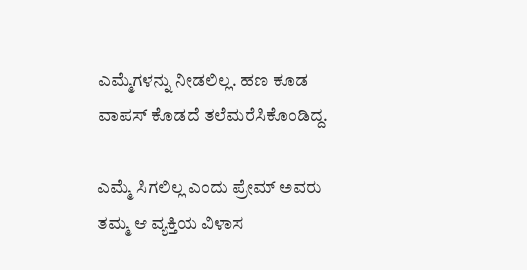ಎಮ್ಮೆಗಳನ್ನು ನೀಡಲಿಲ್ಲ. ಹಣ ಕೂಡ ವಾಪಸ್ ಕೊಡದೆ ತಲೆಮರೆಸಿಕೊಂಡಿದ್ದ.

ಎಮ್ಮೆ ಸಿಗಲಿಲ್ಲ ಎಂದು ಪ್ರೇಮ್ ಅವರು ತಮ್ಮ ಆ ವ್ಯಕ್ತಿಯ ವಿಳಾಸ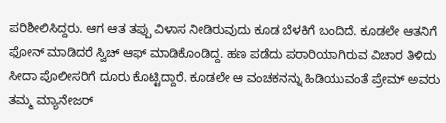ಪರಿಶೀಲಿಸಿದ್ದರು. ಆಗ ಆತ ತಪ್ಪು ವಿಳಾಸ ನೀಡಿರುವುದು ಕೂಡ ಬೆಳಕಿಗೆ ಬಂದಿದೆ. ಕೂಡಲೇ ಆತನಿಗೆ ಫೋನ್ ಮಾಡಿದರೆ ಸ್ವಿಚ್ ಆಫ್ ಮಾಡಿಕೊಂಡಿದ್ದ. ಹಣ ಪಡೆದು ಪರಾರಿಯಾಗಿರುವ ವಿಚಾರ ತಿಳಿದು ಸೀದಾ ಪೊಲೀಸರಿಗೆ ದೂರು ಕೊಟ್ಟಿದ್ದಾರೆ. ಕೂಡಲೇ ಆ ವಂಚಕನನ್ನು ಹಿಡಿಯುವಂತೆ ಪ್ರೇಮ್ ಅವರು ತಮ್ಮ ಮ್ಯಾನೇಜರ್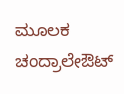ಮೂಲಕ ಚಂದ್ರಾಲೇಔಟ್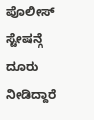ಪೊಲೀಸ್ ಸ್ಟೇಷನ್ಗೆ ದೂರು ನೀಡಿದ್ದಾರೆ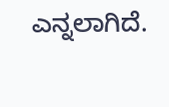ಎನ್ನಲಾಗಿದೆ.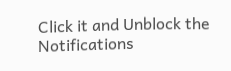Click it and Unblock the Notifications